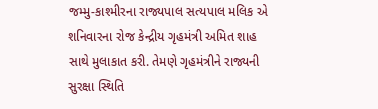જમ્મુ-કાશ્મીરના રાજ્યપાલ સત્યપાલ મલિક એ શનિવારના રોજ કેન્દ્રીય ગૃહમંત્રી અમિત શાહ સાથે મુલાકાત કરી. તેમણે ગૃહમંત્રીને રાજ્યની સુરક્ષા સ્થિતિ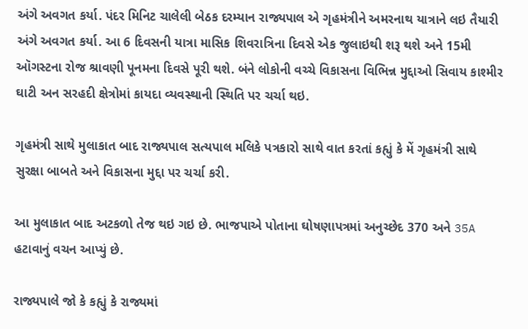અંગે અવગત કર્યા. પંદર મિનિટ ચાલેલી બેઠક દરમ્યાન રાજ્યપાલ એ ગૃહમંત્રીને અમરનાથ યાત્રાને લઇ તૈયારી અંગે અવગત કર્યા. આ 6 દિવસની યાત્રા માસિક શિવરાત્રિના દિવસે એક જુલાઇથી શરૂ થશે અને 15મી ઑગસ્ટના રોજ શ્રાવણી પૂનમના દિવસે પૂરી થશે. બંને લોકોની વચ્ચે વિકાસના વિભિન્ન મુદ્દાઓ સિવાય કાશ્મીર ઘાટી અન સરહદી ક્ષેત્રોમાં કાયદા વ્યવસ્થાની સ્થિતિ પર ચર્ચા થઇ.

ગૃહમંત્રી સાથે મુલાકાત બાદ રાજ્યપાલ સત્યપાલ મલિકે પત્રકારો સાથે વાત કરતાં કહ્યું કે મેં ગૃહમંત્રી સાથે સુરક્ષા બાબતે અને વિકાસના મુદ્દા પર ચર્ચા કરી.

આ મુલાકાત બાદ અટકળો તેજ થઇ ગઇ છે. ભાજપાએ પોતાના ઘોષણાપત્રમાં અનુચ્છેદ 370 અને 35A હટાવાનું વચન આપ્યું છે.

રાજ્યપાલે જો કે કહ્યું કે રાજ્યમાં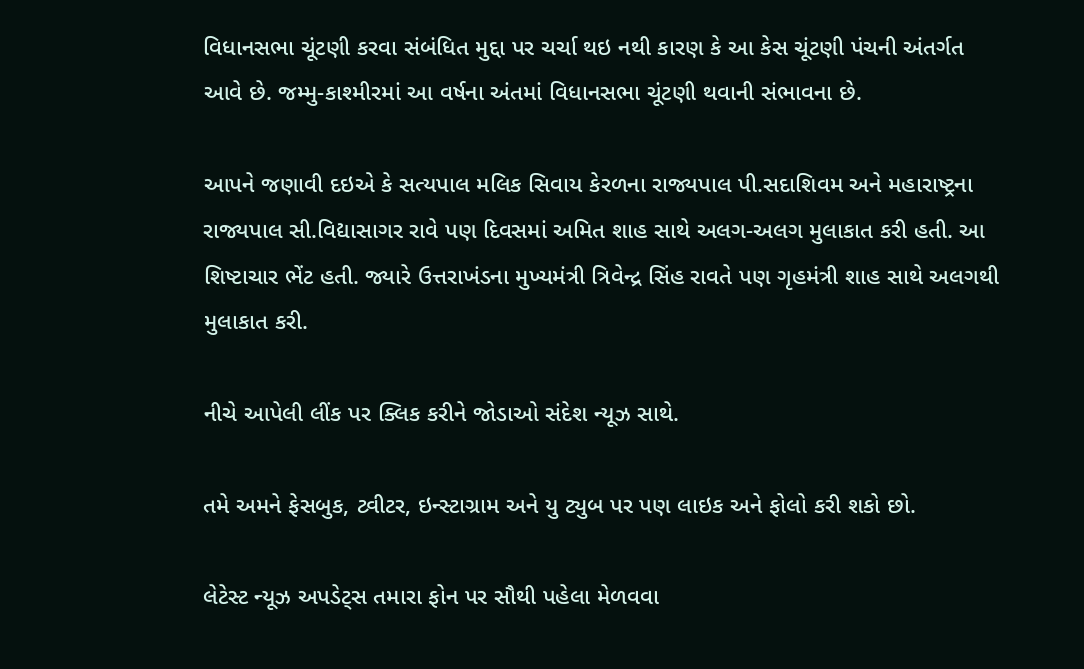વિધાનસભા ચૂંટણી કરવા સંબંધિત મુદ્દા પર ચર્ચા થઇ નથી કારણ કે આ કેસ ચૂંટણી પંચની અંતર્ગત આવે છે. જમ્મુ-કાશ્મીરમાં આ વર્ષના અંતમાં વિધાનસભા ચૂંટણી થવાની સંભાવના છે.

આપને જણાવી દઇએ કે સત્યપાલ મલિક સિવાય કેરળના રાજ્યપાલ પી.સદાશિવમ અને મહારાષ્ટ્રના રાજ્યપાલ સી.વિદ્યાસાગર રાવે પણ દિવસમાં અમિત શાહ સાથે અલગ-અલગ મુલાકાત કરી હતી. આ શિષ્ટાચાર ભેંટ હતી. જ્યારે ઉત્તરાખંડના મુખ્યમંત્રી ત્રિવેન્દ્ર સિંહ રાવતે પણ ગૃહમંત્રી શાહ સાથે અલગથી મુલાકાત કરી.

નીચે આપેલી લીંક પર ક્લિક કરીને જોડાઓ સંદેશ ન્યૂઝ સાથે.

તમે અમને ફેસબુક, ટ્વીટર, ઇન્સ્ટાગ્રામ અને યુ ટ્યુબ પર પણ લાઇક અને ફોલો કરી શકો છો.

લેટેસ્ટ ન્યૂઝ અપડેટ્સ તમારા ફોન પર સૌથી પહેલા મેળવવા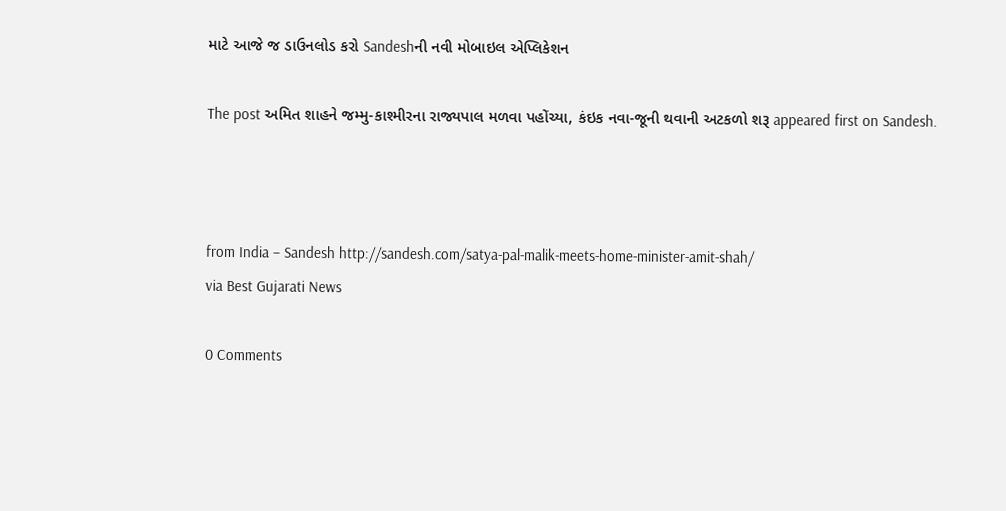માટે આજે જ ડાઉનલોડ કરો Sandeshની નવી મોબાઇલ એપ્લિકેશન

The post અમિત શાહને જમ્મુ-કાશ્મીરના રાજ્યપાલ મળવા પહોંચ્યા, કંઇક નવા-જૂની થવાની અટકળો શરૂ appeared first on Sandesh.



from India – Sandesh http://sandesh.com/satya-pal-malik-meets-home-minister-amit-shah/
via Best Gujarati News

0 Comments